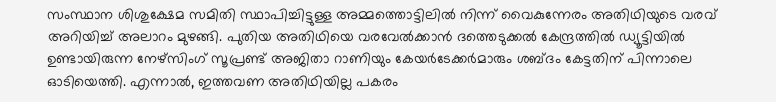സംസ്ഥാന ശിശുക്ഷേമ സമിതി സ്ഥാപിച്ചിട്ടുള്ള അമ്മത്തൊട്ടിലിൽ നിന്ന് വൈകുന്നേരം അതിഥിയുടെ വരവ് അറിയിച്ച് അലാറം മുഴങ്ങി. പുതിയ അതിഥിയെ വരവേൽക്കാൻ ദത്തെടുക്കൽ കേന്ദ്രത്തിൽ ഡ്യൂട്ടിയിൽ ഉണ്ടായിരുന്ന നേഴ്സിംഗ് സൂപ്രണ്ട് അജിതാ റാണിയും കേയർടേക്കർമാരും ശബ്ദം കേട്ടതിന് പിന്നാലെ ഓടിയെത്തി. എന്നാൽ, ഇത്തവണ അതിഥിയില്ല പകരം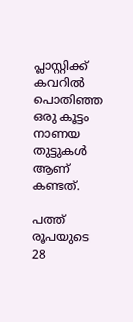പ്ലാസ്റ്റിക്ക് കവറിൽ പൊതിഞ്ഞ ഒരു കൂട്ടം നാണയ തുട്ടുകൾ ആണ് കണ്ടത്.

പത്ത് രൂപയുടെ 28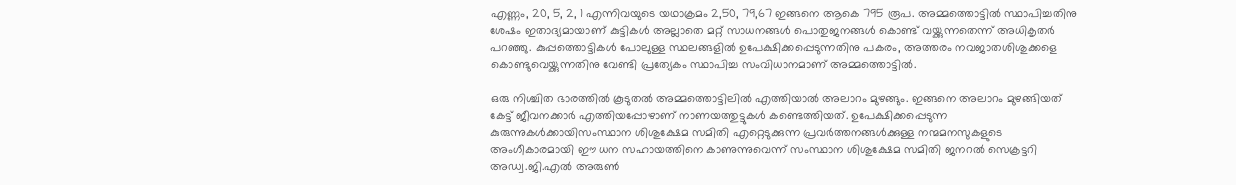എണ്ണം, 20, 5, 2, 1 എന്നിവയുടെ യഥാക്രമം 2,50, 79,67 ഇങ്ങനെ ആകെ 795 രൂപ. അമ്മത്തൊട്ടിൽ സ്ഥാപിച്ചതിനു ശേഷം ഇതാദ്യമായാണ് കുട്ടികൾ അല്ലാതെ മറ്റ് സാധനങ്ങൾ പൊതുജനങ്ങൾ കൊണ്ട് വയ്ക്കുന്നതെന്ന് അധികൃതർ പറഞ്ഞു. കുപ്പത്തൊട്ടികൾ പോലുള്ള സ്ഥലങ്ങളിൽ ഉപേക്ഷിക്കപ്പെടുന്നതിനു പകരം, അത്തരം നവജാതശിശുക്കളെ കൊണ്ടുവെയ്ക്കുന്നതിനു വേണ്ടി പ്രത്യേകം സ്ഥാപിച്ച സംവിധാനമാണ് അമ്മത്തൊട്ടിൽ.

ഒരു നിശ്ചിത ഭാരത്തിൽ കൂടുതൽ അമ്മത്തൊട്ടിലിൽ എത്തിയാൽ അലാറം മുഴങ്ങും. ഇങ്ങനെ അലാറം മുഴങ്ങിയത് കേട്ട് ജീവനക്കാർ എത്തിയപ്പോഴാണ് നാണയത്തുട്ടുകൾ കണ്ടെത്തിയത്. ഉപേക്ഷിക്കപ്പെടുന്ന കുരുന്നുകൾക്കായിസംസ്ഥാന ശിശുക്ഷേമ സമിതി എറ്റെടുക്കുന്ന പ്രവർത്തനങ്ങൾക്കുള്ള നന്മമനസുകളുടെ അംഗീകാരമായി ഈ ധന സഹായത്തിനെ കാണുന്നുവെന്ന് സംസ്ഥാന ശിശുക്ഷേമ സമിതി ജനറൽ സെക്രട്ടറി അഡ്വ.ജി.എൽ അരുൺ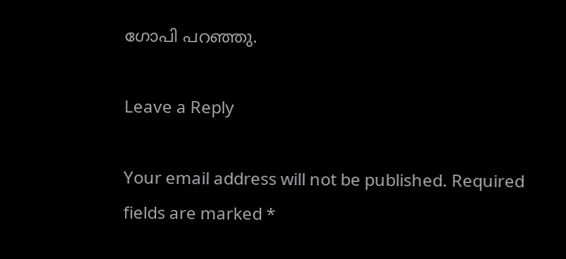ഗോപി പറഞ്ഞു.

Leave a Reply

Your email address will not be published. Required fields are marked *